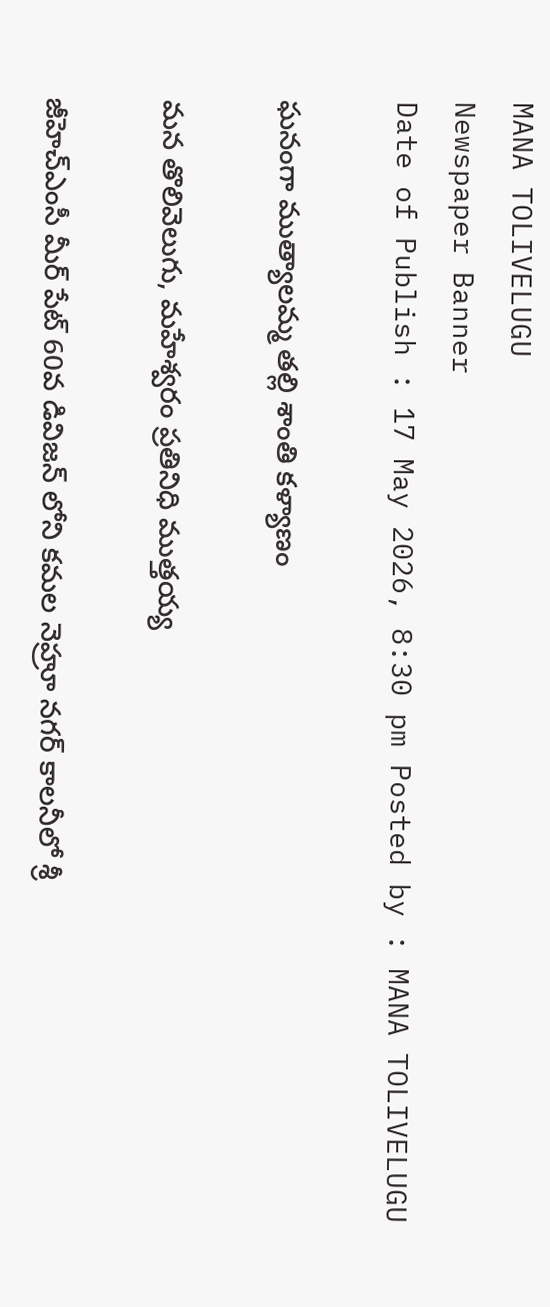MANA TOLIVELUGU
Newspaper Banner
Date of Publish : 17 May 2026, 8:30 pm Posted by : MANA TOLIVELUGU

ఘనంగా ముత్యాలమ్మ తల్లి శాంతి కళ్యాణం

మన తొలివెలుగు, మహేశ్వరం ప్రతినిధి ముత్తయ్య

జీహెచ్ఎంసీ మీర్ పేట్ 60వ డివిజన్ లోని కమల నెహ్రూ నగర్ కాలనీలో శ్రీ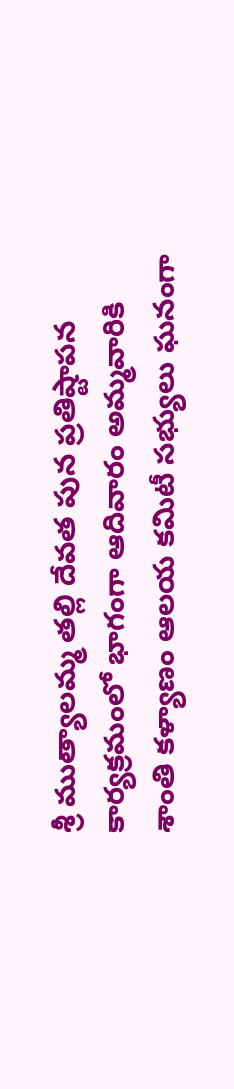శ్రీ ముత్యాలమ్మ తల్లి దేవత పున ప్రతిష్టాపన కార్యక్రమంలో భాగంగా ఆదివారం అమ్మవారికి శాంతి కళ్యాణం ఆలయ కమిటీ సభ్యులు ఘనంగా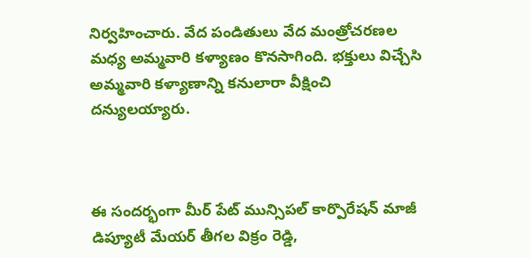నిర్వహించారు. వేద పండితులు వేద మంత్రోచరణల మధ్య అమ్మవారి కళ్యాణం కొనసాగింది. భక్తులు విచ్చేసి అమ్మవారి కళ్యాణాన్ని కనులారా వీక్షించి దన్యులయ్యారు.



ఈ సందర్భంగా మీర్ పేట్ మున్సిపల్ కార్పొరేషన్ మాజీ డిప్యూటీ మేయర్ తీగల విక్రం రెడ్డి,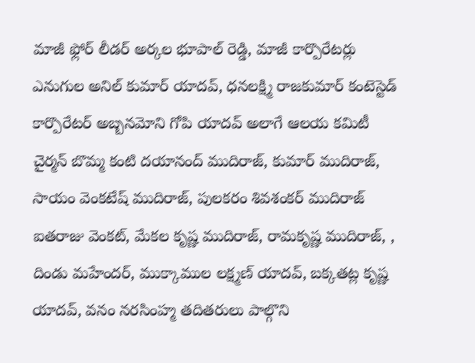మాజీ ఫ్లోర్ లీడర్ అర్కల భూపాల్ రెడ్డి, మాజీ కార్పొరేటర్లు ఎనుగుల అనిల్ కుమార్ యాదవ్, ధనలక్ష్మి రాజకుమార్ కంటెస్టెడ్ కార్పొరేటర్ అబ్బనమోని గోపి యాదవ్ అలాగే ఆలయ కమిటీ చైర్మన్ బొమ్మ కంటి దయానంద్ ముదిరాజ్, కుమార్ ముదిరాజ్, సాయం వెంకటేష్ ముదిరాజ్, పులకరం శివశంకర్ ముదిరాజ్ ఐతరాజు వెంకట్, మేకల కృష్ణ ముదిరాజ్, రామకృష్ణ ముదిరాజ్, , దిండు మహేందర్, ముక్కాముల లక్ష్మణ్ యాదవ్, బక్కతట్ల కృష్ణ యాదవ్, వనం నరసింహ్మ తదితరులు పాల్గొని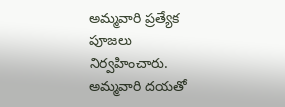అమ్మవారి ప్రత్యేక పూజలు నిర్వహించారు. అమ్మవారి దయతో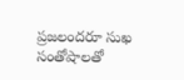ప్రజలందరూ సుఖ సంతోషాలతో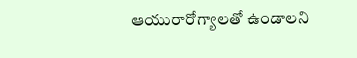ఆయురారోగ్యాలతో ఉండాలని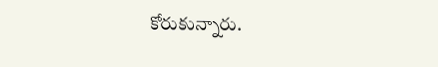కోరుకున్నారు.